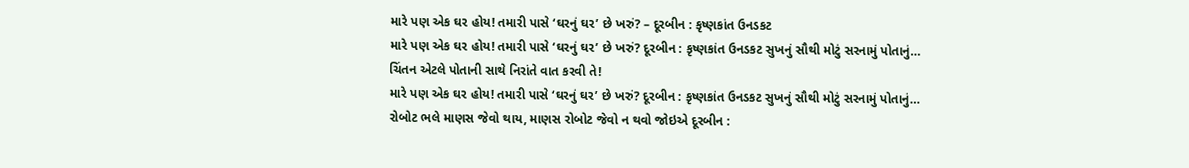મારે પણ એક ઘર હોય! તમારી પાસે ‘ઘરનું ઘર’ છે ખરું? – દૂરબીન : કૃષ્ણકાંત ઉનડકટ
મારે પણ એક ઘર હોય! તમારી પાસે ‘ઘરનું ઘર’ છે ખરું? દૂરબીન : કૃષ્ણકાંત ઉનડકટ સુખનું સૌથી મોટું સરનામું પોતાનું…
ચિંતન એટલે પોતાની સાથે નિરાંતે વાત કરવી તે!
મારે પણ એક ઘર હોય! તમારી પાસે ‘ઘરનું ઘર’ છે ખરું? દૂરબીન : કૃષ્ણકાંત ઉનડકટ સુખનું સૌથી મોટું સરનામું પોતાનું…
રોબોટ ભલે માણસ જેવો થાય, માણસ રોબોટ જેવો ન થવો જોઇએ દૂરબીન :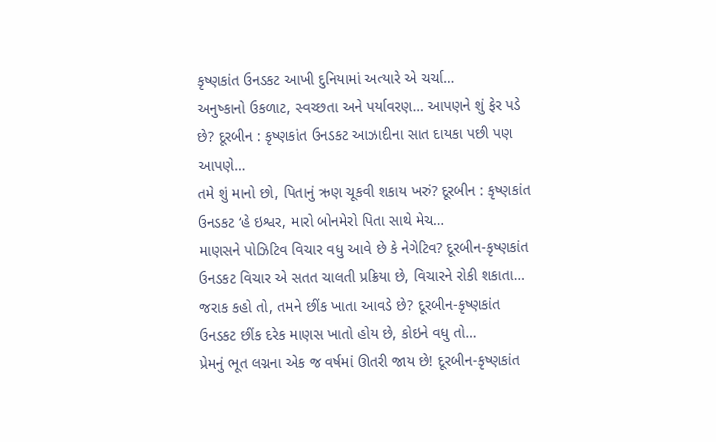કૃષ્ણકાંત ઉનડકટ આખી દુનિયામાં અત્યારે એ ચર્ચા…
અનુષ્કાનો ઉકળાટ, સ્વચ્છતા અને પર્યાવરણ… આપણને શું ફેર પડે છે? દૂરબીન : કૃષ્ણકાંત ઉનડકટ આઝાદીના સાત દાયકા પછી પણ આપણે…
તમે શું માનો છો, પિતાનું ઋણ ચૂકવી શકાય ખરું? દૂરબીન : કૃષ્ણકાંત ઉનડકટ ‘હે ઇશ્વર, મારો બોનમેરો પિતા સાથે મેચ…
માણસને પોઝિટિવ વિચાર વધુ આવે છે કે નેગેટિવ? દૂરબીન-કૃષ્ણકાંત ઉનડકટ વિચાર એ સતત ચાલતી પ્રક્રિયા છે, વિચારને રોકી શકાતા…
જરાક કહો તો, તમને છીંક ખાતા આવડે છે? દૂરબીન-કૃષ્ણકાંત ઉનડકટ છીંક દરેક માણસ ખાતો હોય છે, કોઇને વધુ તો…
પ્રેમનું ભૂત લગ્નના એક જ વર્ષમાં ઊતરી જાય છે! દૂરબીન-કૃષ્ણકાંત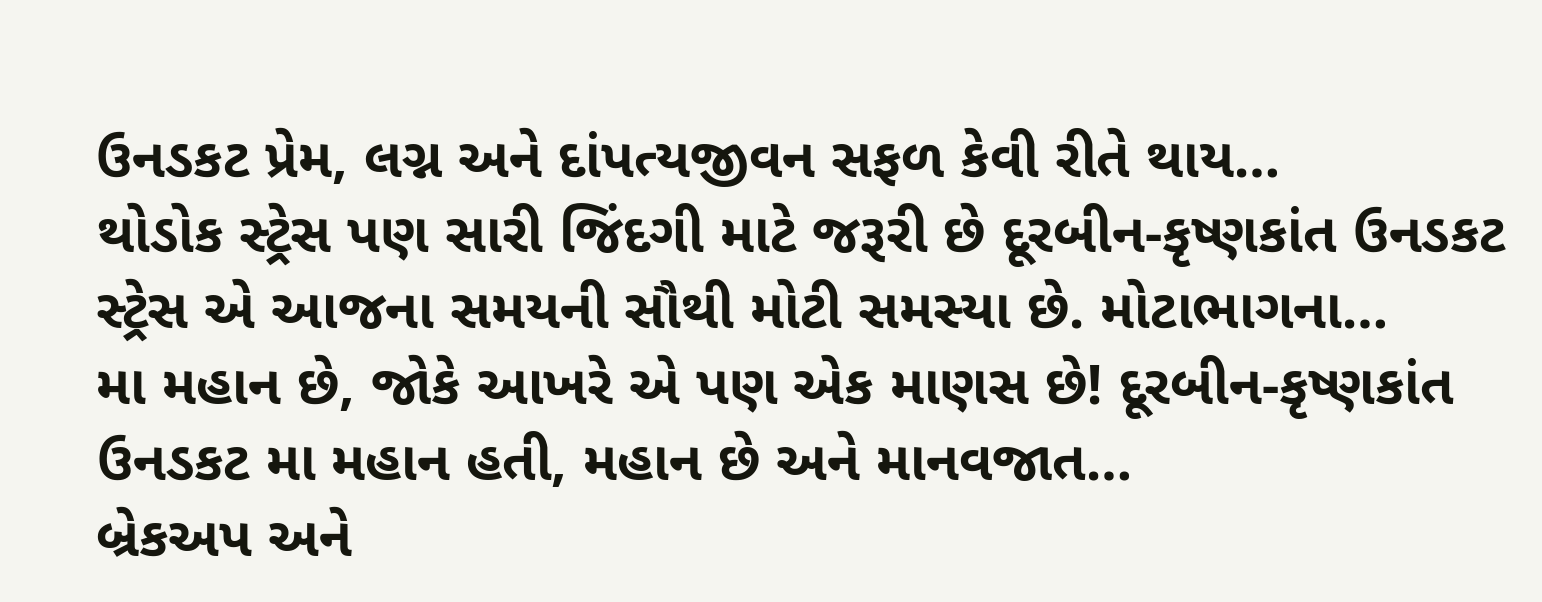ઉનડકટ પ્રેમ, લગ્ન અને દાંપત્યજીવન સફળ કેવી રીતે થાય…
થોડોક સ્ટ્રેસ પણ સારી જિંદગી માટે જરૂરી છે દૂરબીન-કૃષ્ણકાંત ઉનડકટ સ્ટ્રેસ એ આજના સમયની સૌથી મોટી સમસ્યા છે. મોટાભાગના…
મા મહાન છે, જોકે આખરે એ પણ એક માણસ છે! દૂરબીન-કૃષ્ણકાંત ઉનડકટ મા મહાન હતી, મહાન છે અને માનવજાત…
બ્રેકઅપ અને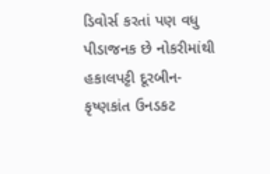ડિવોર્સ કરતાં પણ વધુ પીડાજનક છે નોકરીમાંથી હકાલપટ્ટી દૂરબીન-કૃષ્ણકાંત ઉનડકટ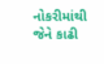નોકરીમાંથી જેને કાઢી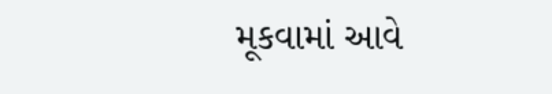મૂકવામાં આવે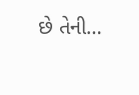છે તેની…